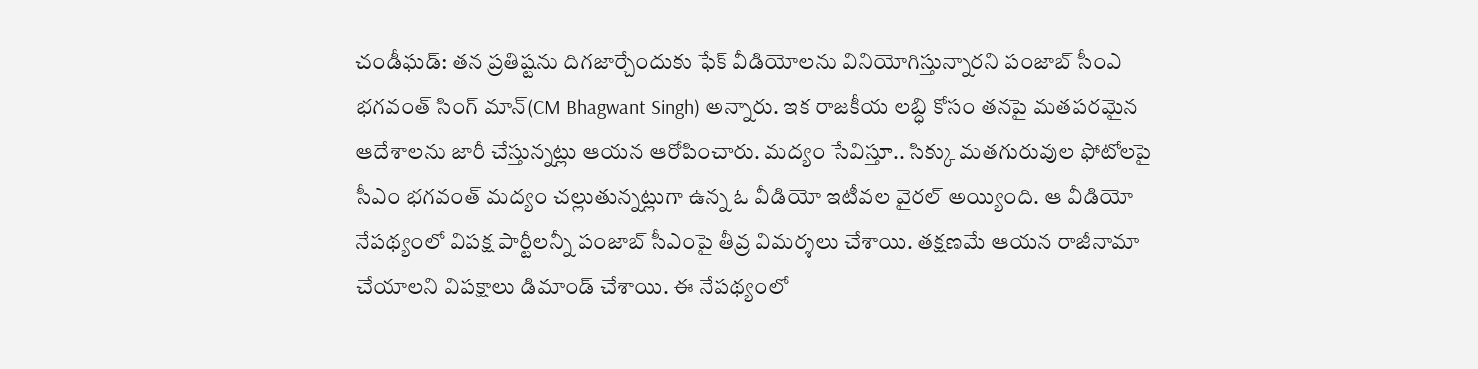చండీఘడ్: తన ప్రతిష్టను దిగజార్చేందుకు ఫేక్ వీడియోలను వినియోగిస్తున్నారని పంజాబ్ సీంఎ భగవంత్ సింగ్ మాన్(CM Bhagwant Singh) అన్నారు. ఇక రాజకీయ లబ్ధి కోసం తనపై మతపరమైన ఆదేశాలను జారీ చేస్తున్నట్లు ఆయన ఆరోపించారు. మద్యం సేవిస్తూ.. సిక్కు మతగురువుల ఫోటోలపై సీఎం భగవంత్ మద్యం చల్లుతున్నట్లుగా ఉన్న ఓ వీడియో ఇటీవల వైరల్ అయ్యింది. ఆ వీడియో నేపథ్యంలో విపక్ష పార్టీలన్నీ పంజాబ్ సీఎంపై తీవ్ర విమర్శలు చేశాయి. తక్షణమే ఆయన రాజీనామా చేయాలని విపక్షాలు డిమాండ్ చేశాయి. ఈ నేపథ్యంలో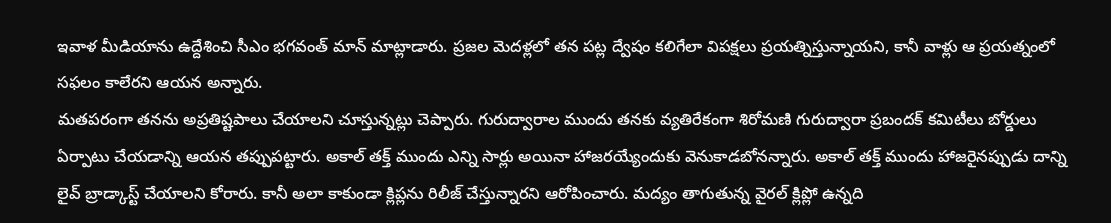ఇవాళ మీడియాను ఉద్దేశించి సీఎం భగవంత్ మాన్ మాట్లాడారు. ప్రజల మెదళ్లలో తన పట్ల ద్వేషం కలిగేలా విపక్షలు ప్రయత్నిస్తున్నాయని, కానీ వాళ్లు ఆ ప్రయత్నంలో సఫలం కాలేరని ఆయన అన్నారు.
మతపరంగా తనను అప్రతిష్టపాలు చేయాలని చూస్తున్నట్లు చెప్పారు. గురుద్వారాల ముందు తనకు వ్యతిరేకంగా శిరోమణి గురుద్వారా ప్రబందక్ కమిటీలు బోర్డులు ఏర్పాటు చేయడాన్ని ఆయన తప్పుపట్టారు. అకాల్ తక్త్ ముందు ఎన్ని సార్లు అయినా హాజరయ్యేందుకు వెనుకాడబోనన్నారు. అకాల్ తక్త్ ముందు హాజరైనప్పుడు దాన్ని లైవ్ బ్రాడ్కాస్ట్ చేయాలని కోరారు. కానీ అలా కాకుండా క్లిప్లను రిలీజ్ చేస్తున్నారని ఆరోపించారు. మద్యం తాగుతున్న వైరల్ క్లిప్లో ఉన్నది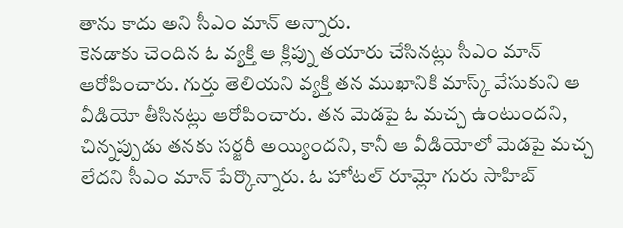తాను కాదు అని సీఎం మాన్ అన్నారు.
కెనడాకు చెందిన ఓ వ్యక్తి ఆ క్లిప్ను తయారు చేసినట్లు సీఎం మాన్ ఆరోపించారు. గుర్తు తెలియని వ్యక్తి తన ముఖానికి మాస్క్ వేసుకుని ఆ వీడియో తీసినట్లు ఆరోపించారు. తన మెడపై ఓ మచ్చ ఉంటుందని, చిన్నప్పుడు తనకు సర్జరీ అయ్యిందని, కానీ ఆ వీడియోలో మెడపై మచ్చ లేదని సీఎం మాన్ పేర్కొన్నారు. ఓ హోటల్ రూమ్లో గురు సాహిబ్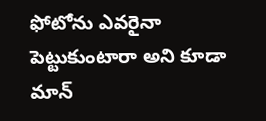ఫోటోను ఎవరైనా పెట్టుకుంటారా అని కూడా మాన్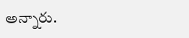అన్నారు.